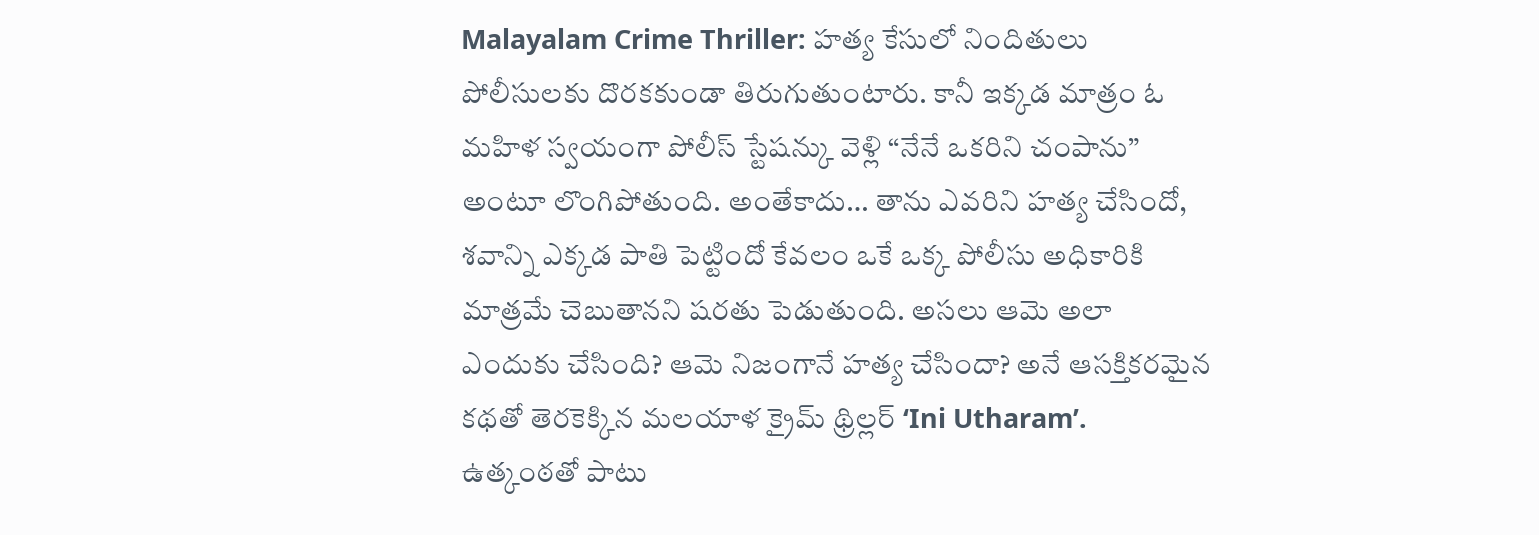Malayalam Crime Thriller: హత్య కేసులో నిందితులు పోలీసులకు దొరకకుండా తిరుగుతుంటారు. కానీ ఇక్కడ మాత్రం ఓ మహిళ స్వయంగా పోలీస్ స్టేషన్కు వెళ్లి “నేనే ఒకరిని చంపాను” అంటూ లొంగిపోతుంది. అంతేకాదు… తాను ఎవరిని హత్య చేసిందో, శవాన్ని ఎక్కడ పాతి పెట్టిందో కేవలం ఒకే ఒక్క పోలీసు అధికారికి మాత్రమే చెబుతానని షరతు పెడుతుంది. అసలు ఆమె అలా ఎందుకు చేసింది? ఆమె నిజంగానే హత్య చేసిందా? అనే ఆసక్తికరమైన కథతో తెరకెక్కిన మలయాళ క్రైమ్ థ్రిల్లర్ ‘Ini Utharam’.
ఉత్కంఠతో పాటు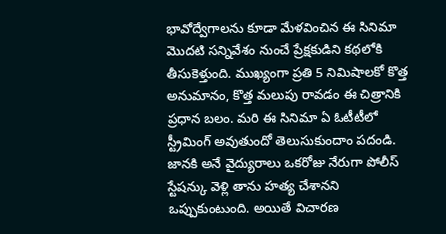భావోద్వేగాలను కూడా మేళవించిన ఈ సినిమా మొదటి సన్నివేశం నుంచే ప్రేక్షకుడిని కథలోకి తీసుకెళ్తుంది. ముఖ్యంగా ప్రతి 5 నిమిషాలకో కొత్త అనుమానం, కొత్త మలుపు రావడం ఈ చిత్రానికి ప్రధాన బలం. మరి ఈ సినిమా ఏ ఓటీటీలో స్ట్రీమింగ్ అవుతుందో తెలుసుకుందాం పదండి.
జానకి అనే వైద్యురాలు ఒకరోజు నేరుగా పోలీస్ స్టేషన్కు వెళ్లి తాను హత్య చేశానని ఒప్పుకుంటుంది. అయితే విచారణ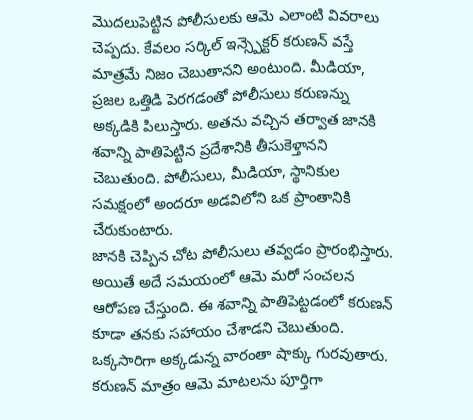మొదలుపెట్టిన పోలీసులకు ఆమె ఎలాంటి వివరాలు చెప్పదు. కేవలం సర్కిల్ ఇన్స్పెక్టర్ కరుణన్ వస్తే మాత్రమే నిజం చెబుతానని అంటుంది. మీడియా, ప్రజల ఒత్తిడి పెరగడంతో పోలీసులు కరుణన్ను అక్కడికి పిలుస్తారు. అతను వచ్చిన తర్వాత జానకి శవాన్ని పాతిపెట్టిన ప్రదేశానికి తీసుకెళ్తానని చెబుతుంది. పోలీసులు, మీడియా, స్థానికుల సమక్షంలో అందరూ అడవిలోని ఒక ప్రాంతానికి చేరుకుంటారు.
జానకి చెప్పిన చోట పోలీసులు తవ్వడం ప్రారంభిస్తారు. అయితే అదే సమయంలో ఆమె మరో సంచలన ఆరోపణ చేస్తుంది. ఈ శవాన్ని పాతిపెట్టడంలో కరుణన్ కూడా తనకు సహాయం చేశాడని చెబుతుంది. ఒక్కసారిగా అక్కడున్న వారంతా షాక్కు గురవుతారు. కరుణన్ మాత్రం ఆమె మాటలను పూర్తిగా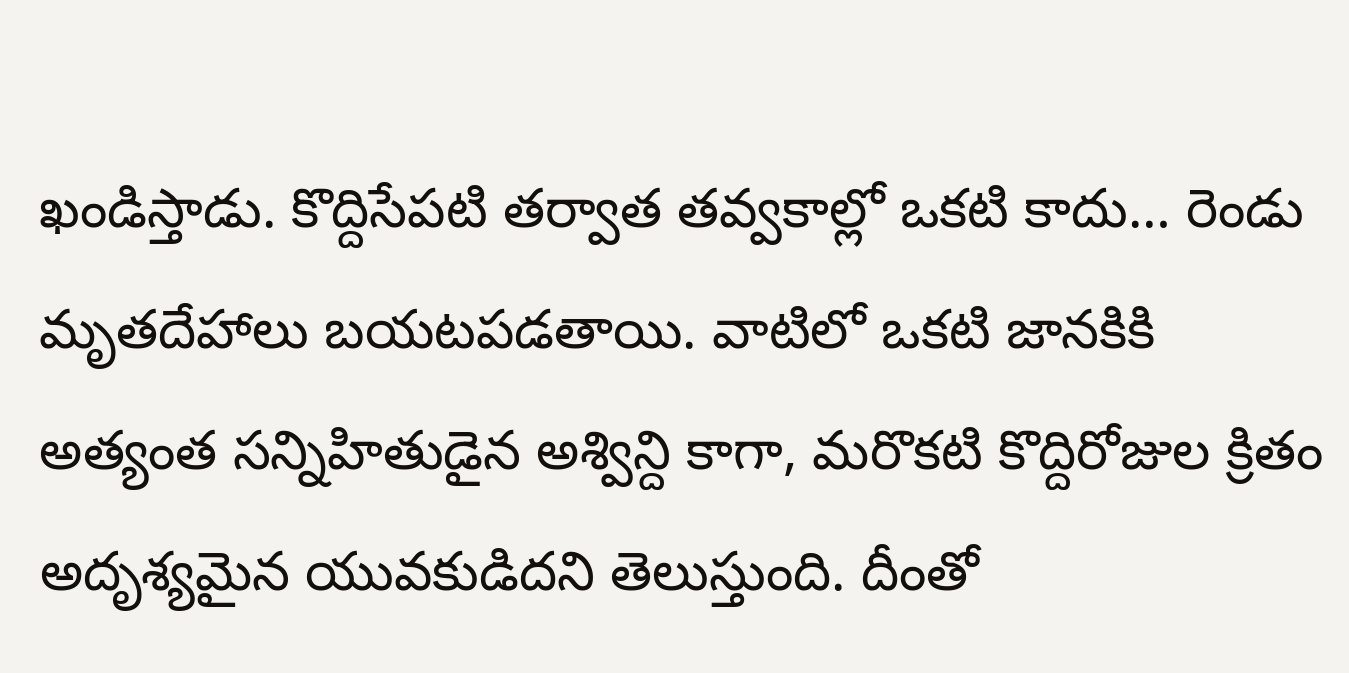ఖండిస్తాడు. కొద్దిసేపటి తర్వాత తవ్వకాల్లో ఒకటి కాదు… రెండు మృతదేహాలు బయటపడతాయి. వాటిలో ఒకటి జానకికి అత్యంత సన్నిహితుడైన అశ్విన్ది కాగా, మరొకటి కొద్దిరోజుల క్రితం అదృశ్యమైన యువకుడిదని తెలుస్తుంది. దీంతో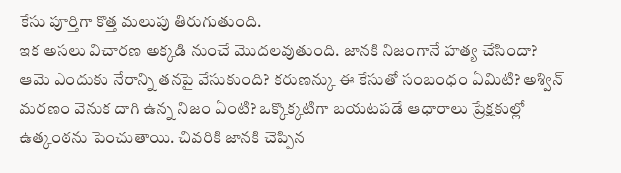కేసు పూర్తిగా కొత్త మలుపు తిరుగుతుంది.
ఇక అసలు విచారణ అక్కడి నుంచే మొదలవుతుంది. జానకి నిజంగానే హత్య చేసిందా? ఆమె ఎందుకు నేరాన్ని తనపై వేసుకుంది? కరుణన్కు ఈ కేసుతో సంబంధం ఏమిటి? అశ్విన్ మరణం వెనుక దాగి ఉన్న నిజం ఏంటి? ఒక్కొక్కటిగా బయటపడే ఆధారాలు ప్రేక్షకుల్లో ఉత్కంఠను పెంచుతాయి. చివరికి జానకి చెప్పిన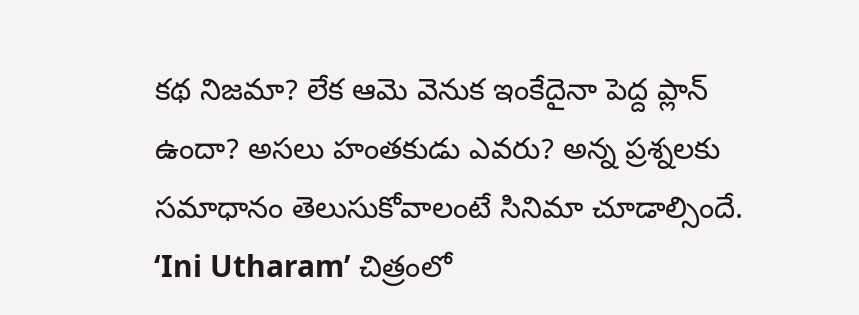కథ నిజమా? లేక ఆమె వెనుక ఇంకేదైనా పెద్ద ప్లాన్ ఉందా? అసలు హంతకుడు ఎవరు? అన్న ప్రశ్నలకు సమాధానం తెలుసుకోవాలంటే సినిమా చూడాల్సిందే.
‘Ini Utharam’ చిత్రంలో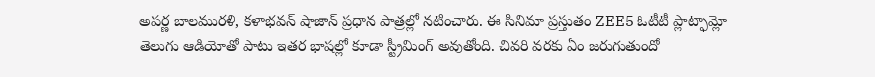అపర్ణ బాలమురళి, కళాభవన్ షాజాన్ ప్రధాన పాత్రల్లో నటించారు. ఈ సినిమా ప్రస్తుతం ZEE5 ఓటీటీ ప్లాట్ఫామ్లో తెలుగు ఆడియోతో పాటు ఇతర భాషల్లో కూడా స్ట్రీమింగ్ అవుతోంది. చివరి వరకు ఏం జరుగుతుందో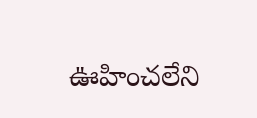ఊహించలేని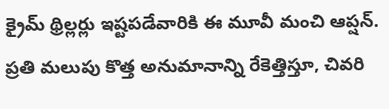క్రైమ్ థ్రిల్లర్లు ఇష్టపడేవారికి ఈ మూవీ మంచి ఆప్షన్. ప్రతి మలుపు కొత్త అనుమానాన్ని రేకెత్తిస్తూ, చివరి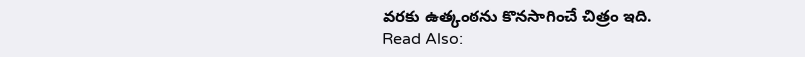వరకు ఉత్కంఠను కొనసాగించే చిత్రం ఇది.
Read Also: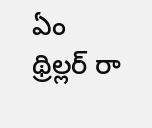ఏం థ్రిల్లర్ రా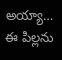అయ్యా… ఈ పిల్లను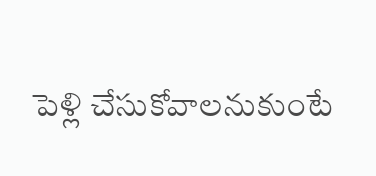పెళ్లి చేసుకోవాలనుకుంటే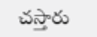చస్తారు